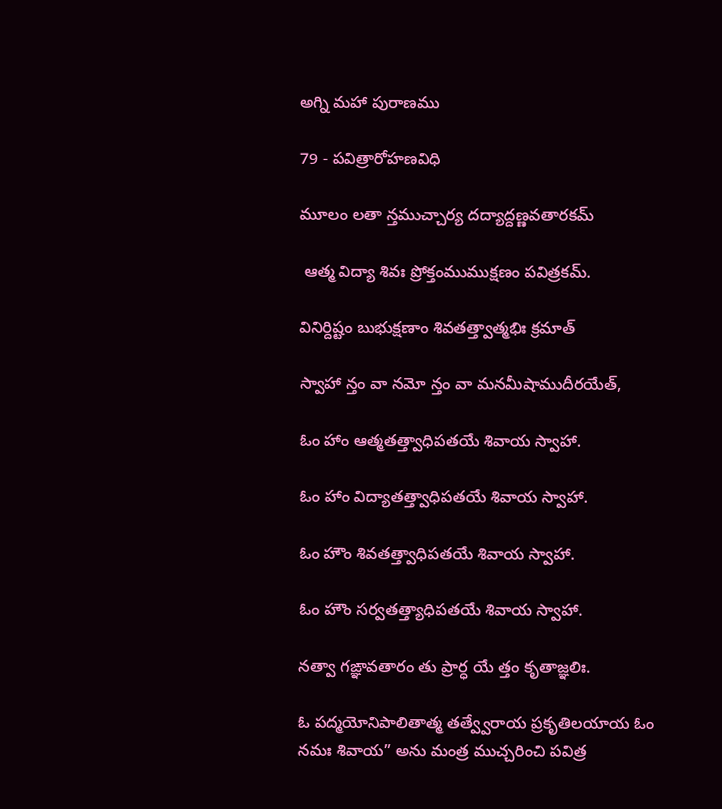అగ్ని మహా పురాణము

79 - పవిత్రారోహణవిధి

మూలం లతా న్తముచ్చార్య దద్యాద్దణ్ణవతారకమ్

 ఆత్మ విద్యా శివః ప్రోక్తంముముక్షణం పవిత్రకమ్.

వినిర్దిష్టం బుభుక్షణాం శివతత్త్వాత్మభిః క్రమాత్

స్వాహా న్తం వా నమో న్తం వా మనమీషాముదీరయేత్,

ఓం హాం ఆత్మతత్త్వాధిపతయే శివాయ స్వాహా.

ఓం హాం విద్యాతత్త్వాధిపతయే శివాయ స్వాహా.

ఓం హౌం శివతత్త్వాధిపతయే శివాయ స్వాహా.

ఓం హౌం సర్వతత్త్యాధిపతయే శివాయ స్వాహా.

నత్వా గఙ్ఞావతారం తు ప్రార్ధ యే త్తం కృతాజ్ఞలిః.

ఓ పద్మయోనిపాలితాత్మ తత్వ్వేరాయ ప్రకృతిలయాయ ఓం నమః శివాయ” అను మంత్ర ముచ్చరించి పవిత్ర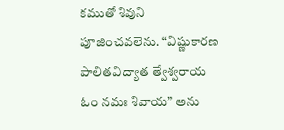కముతో శివుని పూజించవలెను. “విష్ణుకారణ పాలితవిద్యాత త్వేశ్వరాయ ఓం నమః శివాయ” అను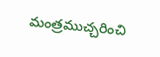మంత్రముచ్చరించి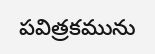పవిత్రకమును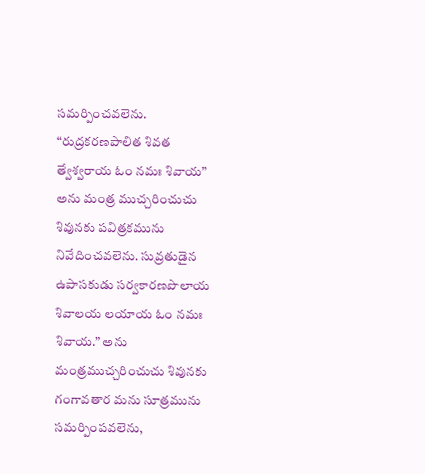సమర్పించవలెను. “రుద్రకరణపాలిత శివత త్వేశ్వరాయ ఓం నమః శివాయ” అను మంత్ర ముచ్చరించుచు శివునకు పవిత్రకమును నివేదించవలెను. సువ్రతుడైన ఉపాసకుడు సర్వకారణపొలాయ శివాలయ లయాయ ఓం నమః శివాయ.” అను మంత్రముచ్చరించుచు శివునకు గంగావతార మను సూత్రమును సమర్పింపవలెను,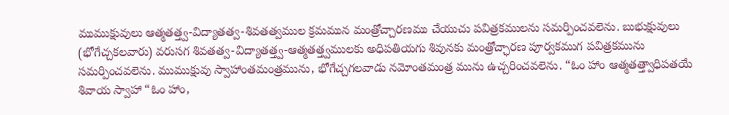ముముక్షువులు ఆత్మతత్త్వ-విద్యాతత్వ-శివతత్వముల క్రమమున మంత్రోచ్చారణము చేయుచు పవిత్రకములను సమర్పించవలెను. బుభుక్షువులు (భోగేచ్చకలవారు) వరుసగ శివతత్వ-విద్యాతత్త్వ-ఆత్మతత్త్వములకు అధిపతియగు శివునకు మంత్రోచ్ఛారణ పూర్వకముగ పవిత్రకమును సమర్పించవలెను. ముముక్షువు స్వాహాంతమంత్రమును, భోగేచ్చగలవాడు నమోంతమంత్ర మును ఉచ్చరించవలెను. “ఓం హాం ఆత్మతత్త్వాధిపతయే శివాయ స్వాహా “ఓం హాం,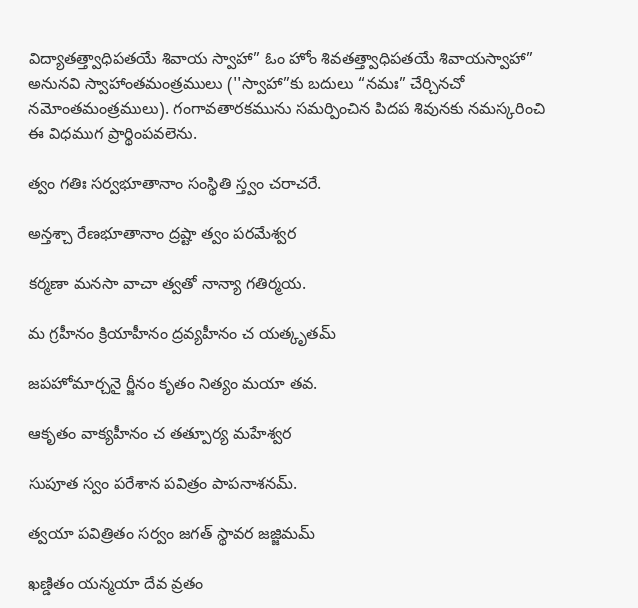విద్యాతత్త్వాధిపతయే శివాయ స్వాహా” ఓం హోం శివతత్త్వాధిపతయే శివాయస్వాహా” అనునవి స్వాహాంతమంత్రములు (''స్వాహా”కు బదులు “నమః” చేర్చినచో నమోంతమంత్రములు). గంగావతారకమును సమర్పించిన పిదప శివునకు నమస్కరించి ఈ విధముగ ప్రార్థింపవలెను.

త్వం గతిః సర్వభూతానాం సంస్థితి స్త్వం చరాచరే.

అన్తశ్చా రేణభూతానాం ద్రష్టా త్వం పరమేశ్వర

కర్మణా మనసా వాచా త్వతో నాన్యా గతిర్మయ.

మ గ్రహీనం క్రియాహీనం ద్రవ్యహీనం చ యత్కృతమ్

జపహోమార్చనై ర్జీనం కృతం నిత్యం మయా తవ.

ఆకృతం వాక్యహీనం చ తత్పూర్య మహేశ్వర

సుపూత స్వం పరేశాన పవిత్రం పాపనాశనమ్.

త్వయా పవిత్రితం సర్వం జగత్ స్థావర జజ్జిమమ్

ఖణ్డితం యన్మయా దేవ వ్రతం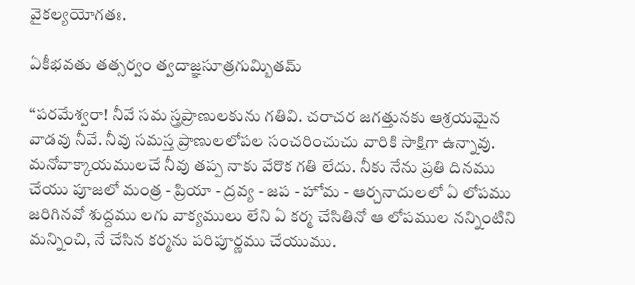వైకల్యయోగతః.

ఏకీభవతు తత్సర్వం త్వదాజ్ఞసూత్రగుమ్బితమ్

“పరమేశ్వరా! నీవే సమ స్త్రప్రాణులకును గతివి. చరాచర జగత్తునకు ఆశ్రయమైన వాడవు నీవే. నీవు సమస్త ప్రాణులలోపల సంచరించుచు వారికి సాక్షిగా ఉన్నావు. మనోవాక్కాయములచే నీవు తప్ప నాకు వేరొక గతి లేదు. నీకు నేను ప్రతి దినము చేయు పూజలో మంత్ర - ప్రియా - ద్రవ్య - జప - హోమ - ఆర్చనాదులలో ఏ లోపము  జరిగినవో శుద్దము లగు వాక్యములు లేని ఏ కర్మ చేసితినో ఆ లోపముల నన్నింటిని మన్నించి, నే చేసిన కర్మను పరిపూర్ణము చేయుము.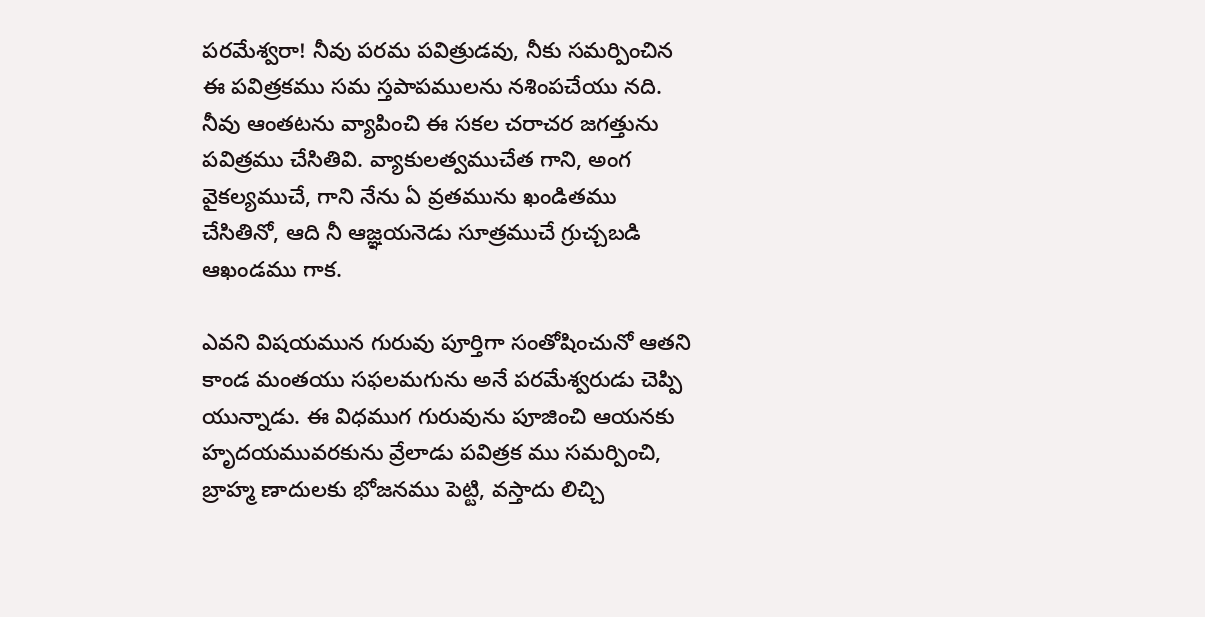పరమేశ్వరా! నీవు పరమ పవిత్రుడవు, నీకు సమర్పించిన ఈ పవిత్రకము సమ స్తపాపములను నశింపచేయు నది. నీవు ఆంతటను వ్యాపించి ఈ సకల చరాచర జగత్తును పవిత్రము చేసితివి. వ్యాకులత్వముచేత గాని, అంగ వైకల్యముచే, గాని నేను ఏ వ్రతమును ఖండితము చేసితినో, ఆది నీ ఆజ్ఞయనెడు సూత్రముచే గ్రుచ్చబడి ఆఖండము గాక.

ఎవని విషయమున గురువు పూర్తిగా సంతోషించునో ఆతని కాండ మంతయు సఫలమగును అనే పరమేశ్వరుడు చెప్పి యున్నాడు. ఈ విధముగ గురువును పూజించి ఆయనకు హృదయమువరకును వ్రేలాడు పవిత్రక ము సమర్పించి, బ్రాహ్మ ణాదులకు భోజనము పెట్టి, వస్తాదు లిచ్చి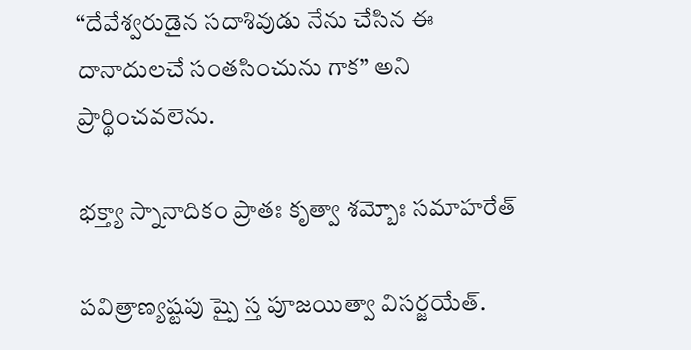“దేవేశ్వరుడైన సదాశివుడు నేను చేసిన ఈ దానాదులచే సంతసించును గాక” అని ప్రార్థించవలెను.

భక్త్యా స్నానాదికం ప్రాతః కృత్వా శమ్బోః సమాహరేత్

పవిత్రాణ్యష్టపు ష్పై స్త పూజయిత్వా విసర్జయేత్.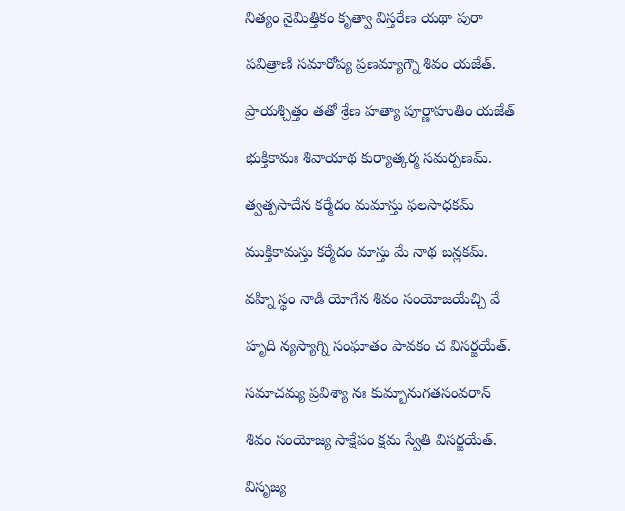నిత్యం నైమిత్తికం కృత్వా విస్తరేణ యథా పురా

పవిత్రాణి సమారోప్య ప్రణమ్యాగ్నౌ శివం యజేత్.

ప్రాయశ్చిత్తం తతో శ్రేణ హత్యా పూర్ణాహుతిం యజేత్

భుక్తికామః శివాయాథ కుర్యాత్కర్మ సమర్పణమ్.

త్వత్పసాదేన కర్మేదం మమాస్తు ఫలసాధకమ్

ముక్తికామస్తు కర్మేదం మాస్తు మే నాథ బన్లకమ్.

వహ్ని స్థం నాడి యోగేన శివం సంయోజయేచ్చి వే

హృది న్యస్యాగ్ని సంఘాతం పావకం చ విసర్జయేత్.

సమాచమ్య ప్రవిశ్యా నః కుమ్బానుగతసంవరాన్

శివం సంయోజ్య సాక్షేపం క్షమ స్వేతి విసర్జయేత్.

విసృజ్య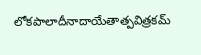లోకపాలాదీనాదాయేతాత్పవిత్రకమ్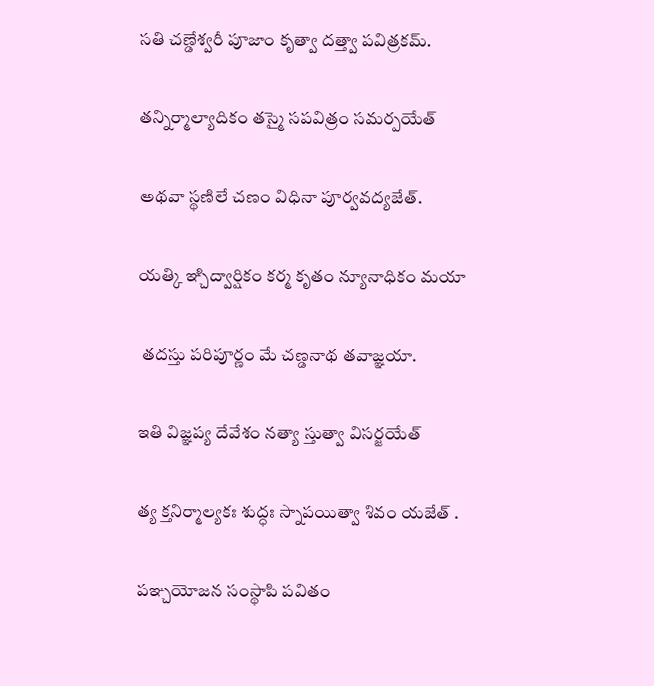సతి చణ్డేశ్వరీ పూజాం కృత్వా దత్త్వా పవిత్రకమ్.

తన్నిర్మాల్యాదికం తస్మై సపవిత్రం సమర్పయేత్

అథవా స్థణిలే చణం విధినా పూర్వవద్యజేత్.

యత్కి ఞ్చిద్వార్షికం కర్మ కృతం న్యూనాధికం మయా

 తదస్తు పరిపూర్ణం మే చణ్డనాథ తవాజ్ఞయా.

ఇతి విజ్ఞప్య దేవేశం నత్యా స్తుత్వా విసర్జయేత్

త్య క్తనిర్మాల్యకః శుద్ధః స్నాపయిత్వా శివం యజేత్ .

పఞ్చయోజన సంస్థాపి పవితం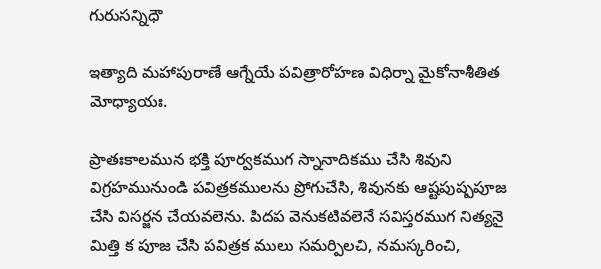గురుసన్నిధౌ

ఇత్యాది మహాపురాణే ఆగ్నేయే పవిత్రారోహణ విధిర్నా మైకోనాశీతిత మోధ్యాయః.

ప్రాతఃకాలమున భక్తి పూర్వకముగ స్నానాదికము చేసి శివుని విగ్రహమునుండి పవిత్రకములను ప్రోగుచేసి, శివునకు ఆష్టపుష్పపూజ చేసి విసర్జన చేయవలెను. పిదప వెనుకటివలెనే సవిస్తరముగ నిత్యనై మిత్తి క పూజ చేసి పవిత్రక ములు సమర్పిలచి, నమస్కరించి,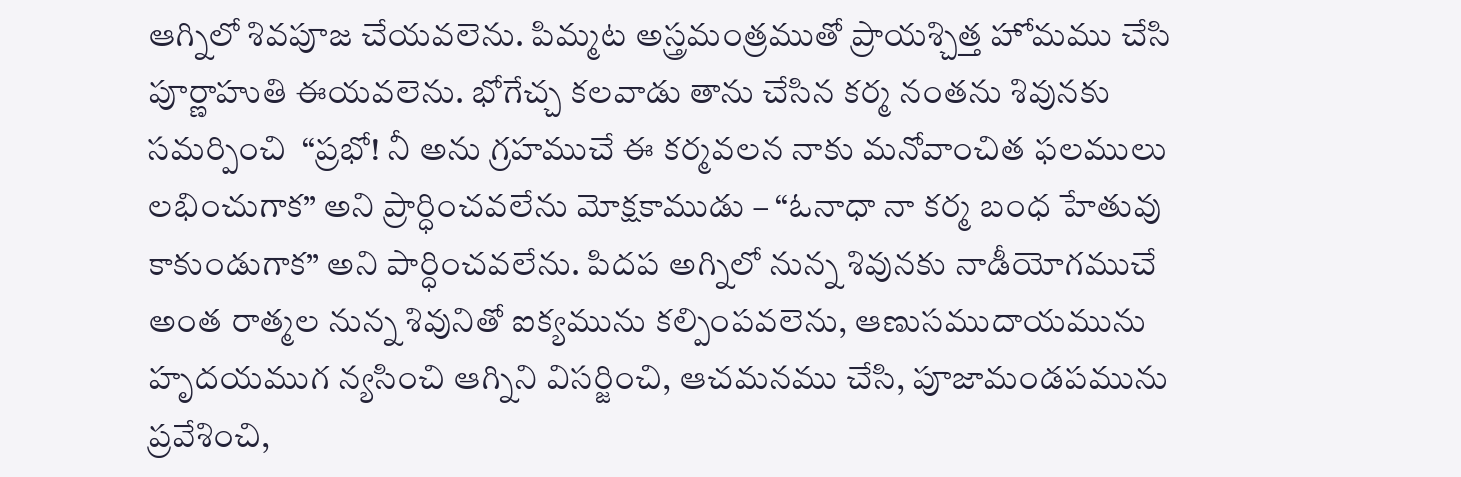ఆగ్నిలో శివపూజ చేయవలెను. పిమ్మట అస్త్రమంత్రముతో ప్రాయశ్చిత్త హోమము చేసి పూర్ణాహుతి ఈయవలెను. భోగేచ్చ కలవాడు తాను చేసిన కర్మ నంతను శివునకు సమర్పించి  “ప్రభో! నీ అను గ్రహముచే ఈ కర్మవలన నాకు మనోవాంచిత ఫలములు లభించుగాక” అని ప్రార్ధించవలేను మోక్షకాముడు – “ఓనాధా నా కర్మ బంధ హేతువు కాకుండుగాక” అని పార్ధించవలేను. పిదప అగ్నిలో నున్న శివునకు నాడీయోగముచే అంత రాత్మల నున్న శివునితో ఐక్యమును కల్పింపవలెను, ఆణుసముదాయమును హృదయముగ న్యసించి ఆగ్నిని విసర్జించి, ఆచమనము చేసి, పూజామండపమును ప్రవేశించి,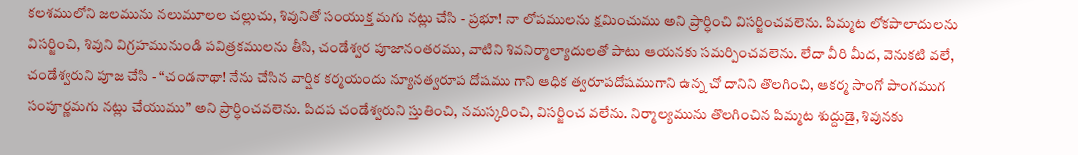కలశములోని జలమును నలుమూలల చల్లుచు, శివునితో సంయుక్త మగు నట్లు చేసి - ప్రభూ! నా లోపములను క్షమించుము అని ప్రార్ధించి విసర్జించవలెను. పిమ్మట లోకపాలాదులను విసర్జించి, శివుని విగ్రహమునుండి పవిత్రకములను తీసి, చండేశ్వర పూజానంతరము, వాటిని శివనిర్మాల్యాదులతో పాటు ఆయనకు సమర్పించవలెను. లేదా వీరి మీద, వెనుకటి వలే, చండేశ్వరుని పూజ చేసి - “చండనాథా! నేను చేసిన వార్షిక కర్మయందు న్యూనత్వరూప దోషము గాని ఆధిక త్వరూపదోషముగాని ఉన్న చో దానిని తొలగించి, ఆకర్మ సాంగో పాంగముగ సంపూర్ణమగు నట్లు చేయుము” అని ప్రార్ధించవలెను. పిదప చండేశ్వరుని స్తుతించి, నమస్కరించి, విసర్జించ వలేను. నిర్మాల్యమును తొలగించిన పిమ్మట శుద్దుడై, శివునకు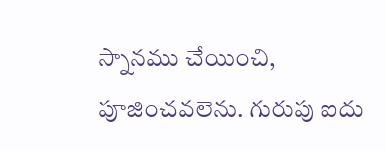స్నానము చేయించి, పూజించవలెను. గురుపు ఐదు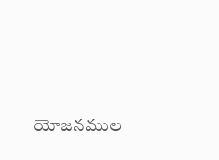యోజనముల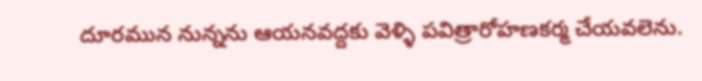దూరమున నున్నను ఆయనవద్దకు వెళ్ళి పవిత్రారోహణకర్మ చేయవలెను.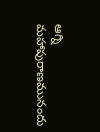ఆగ్ని మహాపురాణమునందు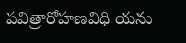పవిత్రారోహణవిధి యను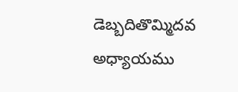డెబ్బదితొమ్మిదవ అధ్యాయము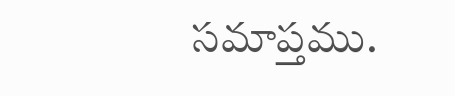సమాప్తము.